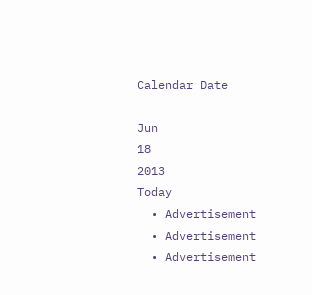Calendar Date

Jun
18
2013
Today
  • Advertisement
  • Advertisement
  • Advertisement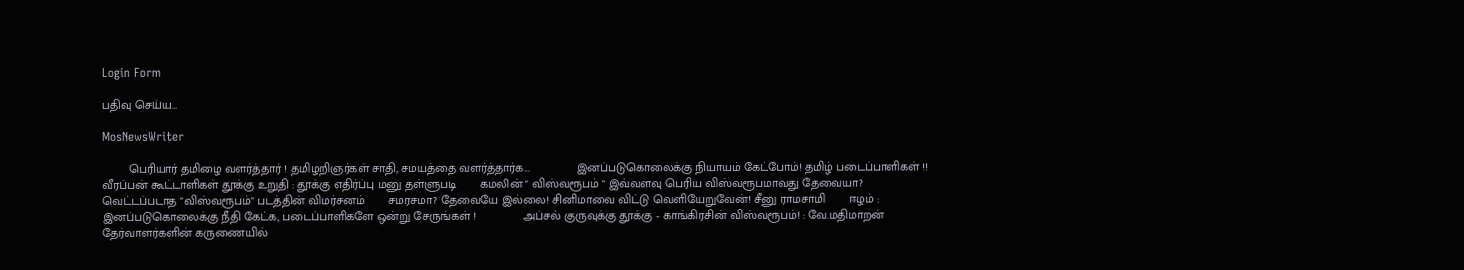Login Form

பதிவு செய்ய…

MosNewsWriter

        பெரியார் தமிழை வளர்த்தார் ! தமிழறிஞர்கள் சாதி, சமயத்தை வளர்த்தார்க...              இனப்படுகொலைக்கு நியாயம் கேட்போம்! தமிழ் படைப்பாளிகள் !!                     வீரப்பன் கூட்டாளிகள் தூக்கு உறுதி : தூக்கு எதிர்ப்பு மனு தள்ளுபடி       கமலின் " விஸ்வரூபம் " இவ்வளவு பெரிய விஸ்வரூபமாவது தேவையா?       வெட்டப்படாத "விஸ்வரூபம்" படத்தின் விமர்சனம்       சமரசமா? தேவையே இல்லை! சினிமாவை விட்டு வெளியேறுவேன்! சீனு ராமசாமி       ஈழம் : இனப்படுகொலைக்கு நீதி கேட்க, படைப்பாளிகளே ஒன்று சேருங்கள் !              அப்சல் குருவுக்கு தூக்கு - காங்கிரசின் விஸ்வரூபம்! : வே.மதிமாறன்       தேர்வாளர்களின் கருணையில்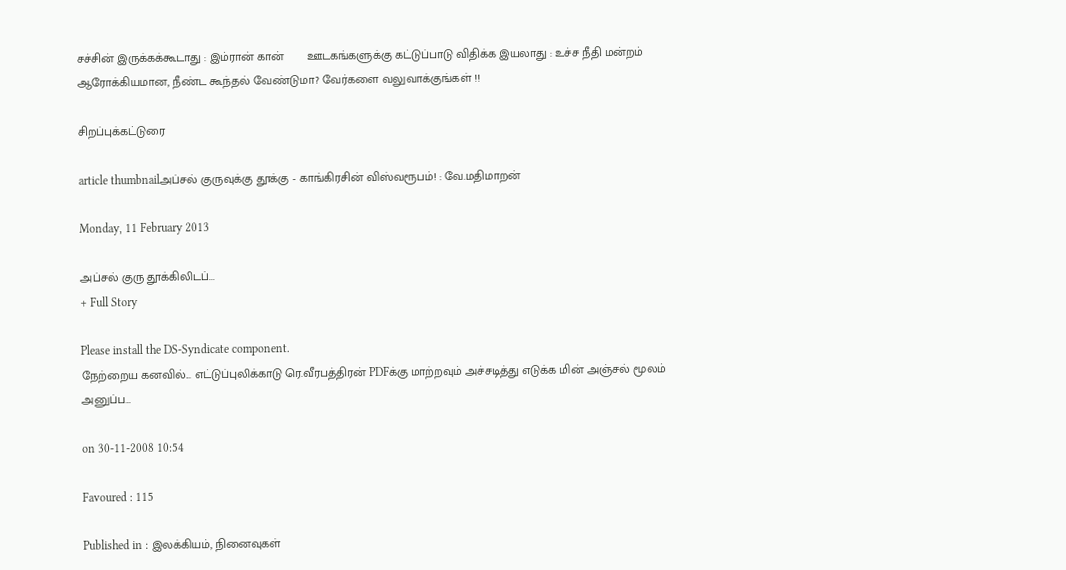சச்சின் இருக்கக்கூடாது : இம்ரான் கான்       ஊடகங்களுக்கு கட்டுப்பாடு விதிக்க இயலாது : உச்ச நீதி மன்றம்       ஆரோக்கியமான, நீண்ட கூந்தல் வேண்டுமா? வேர்களை வலுவாக்குங்கள் !!

சிறப்புக்கட்டுரை

article thumbnailஅப்சல் குருவுக்கு தூக்கு - காங்கிரசின் விஸ்வரூபம்! : வே.மதிமாறன்

Monday, 11 February 2013

அப்சல் குரு தூக்கிலிடப்...
+ Full Story

Please install the DS-Syndicate component.
நேற்றைய‌ க‌ன‌வில்... எட்டுப்புலிக்காடு ரெ.வீர‌ப‌த்திர‌ன் PDFக்கு மாற்றவும் அச்சடித்து எடுக்க மின் அஞ்சல் மூலம் அனுப்ப…

on 30-11-2008 10:54

Favoured : 115

Published in : இலக்கியம், நினைவுகள்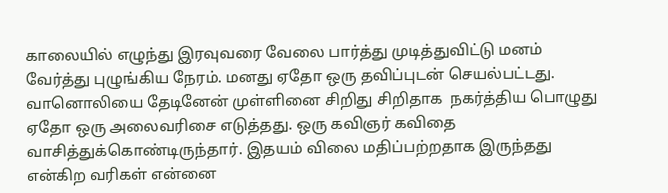காலையில் எழுந்து இர‌வுவ‌ரை வேலை பார்த்து முடித்துவிட்டு ம‌ன‌ம் வேர்த்து புழுங்கிய‌ நேர‌ம். ம‌ன‌து ஏதோ ஒரு த‌விப்புட‌ன் செய‌ல்ப‌ட்ட‌து. வானொலியை தேடினேன் முள்ளினை சிறிது சிறிதாக‌  ந‌க‌ர்த்திய‌ பொழுது ஏதோ ஒரு அலைவ‌ரிசை எடுத்த‌து. ஒரு க‌விஞ‌ர் க‌விதை வாசித்துக்கொண்டிருந்தார். இத‌ய‌ம் விலை ம‌திப்ப‌ற்ற‌தாக‌ இருந்த‌து என்கிற‌ வ‌ரிக‌ள் என்னை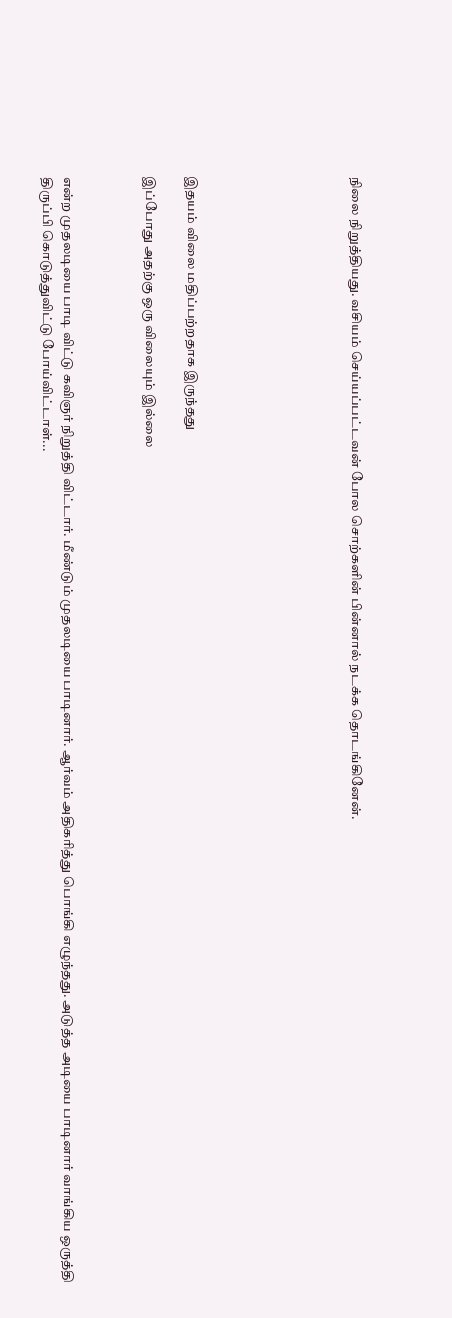நிலை நிறுத்திய‌து. வ‌சிய‌ம் செய்ய‌ப்ப‌ட்ட‌வ‌ன் போல‌ சொற்க‌ளின் பின்னால் ந‌ட‌க்க‌ தொட‌ங்கினேன்.







இத‌ய‌ம் விலை ம‌திப்ப‌ற்ற‌தாக‌ இருந்த‌து

இப்போது அத‌ற்கு ஒரு விலையும் இல்லை



என்ற‌ முத‌ல‌டியை பாடி விட்டு க‌விஞ‌ர் நிறுத்தி விட்டார். மீண்டும் முத‌ல‌டியை பாடினார். ஆர்வ‌ம் அதிக‌ரித்து பொங்கி எழுந்த‌து. அடுத்த‌ அடியை பாடினார் வாங்கிய‌ ஒருத்தி திருப்பி கொடுத்துவிட்டு போய்விட்டாள்...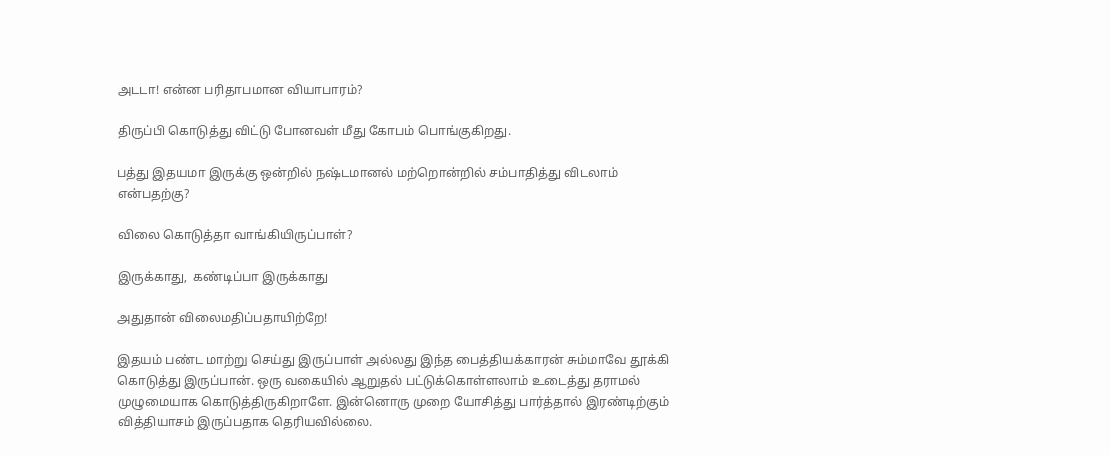அட‌டா! என்ன‌ ப‌ரிதாப‌மான‌ வியாபார‌ம்?

திருப்பி கொடுத்து விட்டு போன‌வ‌ள் மீது கோப‌ம் பொங்குகிற‌து.

ப‌த்து இத‌ய‌மா இருக்கு ஒன்றில் நஷ்ட‌மான‌ல் ம‌ற்றொன்றில் ச‌ம்பாதித்து விட‌லாம் என்ப‌த‌ற்கு?

விலை கொடுத்தா வாங்கியிருப்பாள்?

இருக்காது,  க‌ண்டிப்பா இருக்காது

அதுதான் விலைம‌திப்ப‌தாயிற்றே!

இத‌ய‌ம் ப‌ண்ட‌ மாற்று செய்து இருப்பாள் அல்ல‌து இந்த‌ பைத்திய‌க்கார‌ன் சும்மாவே தூக்கி கொடுத்து இருப்பான். ஒரு வ‌கையில் ஆறுத‌ல் ப‌ட்டுக்கொள்ள‌லாம் உடைத்து த‌ராம‌ல் முழுமையாக‌ கொடுத்திருகிறாளே. இன்னொரு முறை யோசித்து பார்த்தால் இர‌ண்டிற்கும் வித்தியாச‌ம் இருப்பதாக‌ தெரிய‌வில்லை.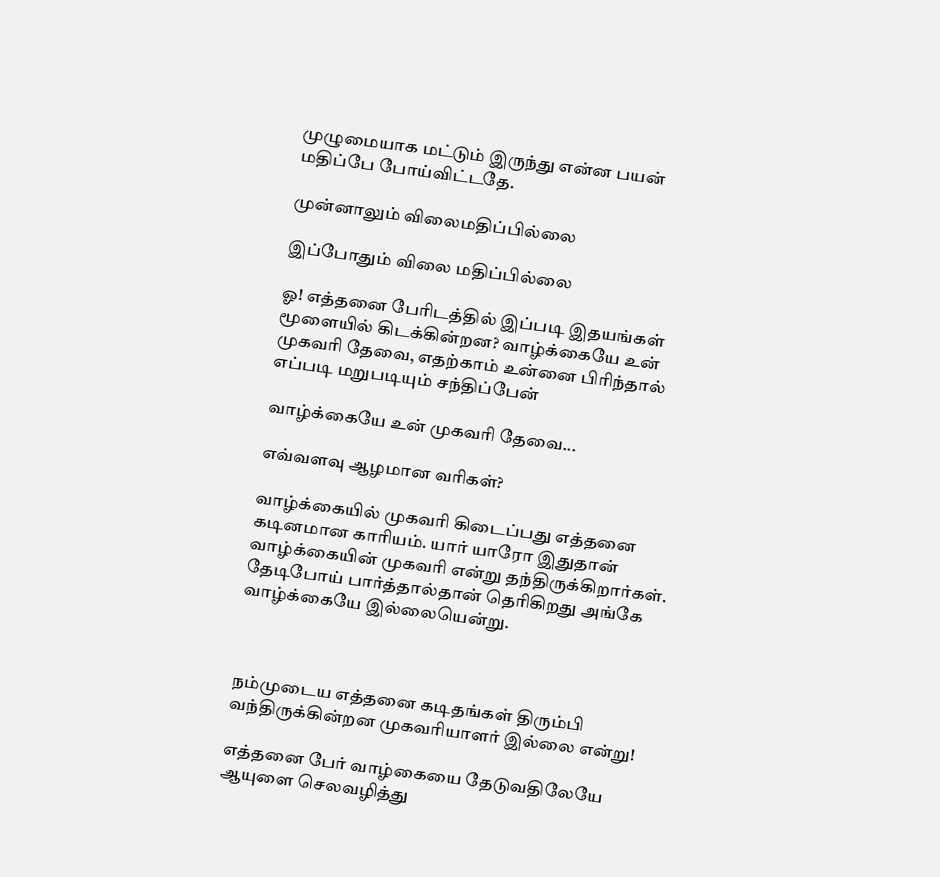முழுமையாக‌ ம‌ட்டும் இருந்து என்ன‌ ப‌ய‌ன்  ம‌திப்பே போய்விட்ட‌தே.

முன்னாலும் விலைம‌திப்பில்லை

இப்போதும் விலை ம‌திப்பில்லை

ஓ! எத்த‌னை பேரிட‌த்தில் இப்ப‌டி இத‌ய‌ங்க‌ள் மூளையில் கிட‌க்கின்றன‌? வாழ்க்கையே உன் முக‌வ‌ரி தேவை, எத‌ற்காம் உன்னை பிரிந்தால் எப்ப‌டி ம‌றுப‌டியும் ச‌ந்திப்பேன்

வாழ்க்கையே உன் முக‌வ‌ரி தேவை...

எவ்வ‌ள‌வு ஆழ‌மான‌ வ‌ரிக‌ள்?

வாழ்க்கையில் முக‌வ‌ரி கிடைப்ப‌து எத்த‌னை க‌டின‌மான‌ காரிய‌ம். யார் யாரோ இதுதான் வாழ்க்கையின் முக‌வ‌ரி என்று த‌ந்திருக்கிறார்க‌ள். தேடிபோய் பார்த்தால்தான் தெரிகிற‌து அங்கே வாழ்க்கையே இல்லையென்று.



ந‌ம்முடைய‌ எத்த‌னை க‌டித‌ங்க‌ள் திரும்பி வ‌ந்திருக்கின்ற‌ன‌ முக‌வ‌ரியாள‌ர் இல்லை என்று!

எத்த‌னை பேர் வாழ்கையை தேடுவ‌திலேயே ஆயுளை செல‌வ‌ழித்து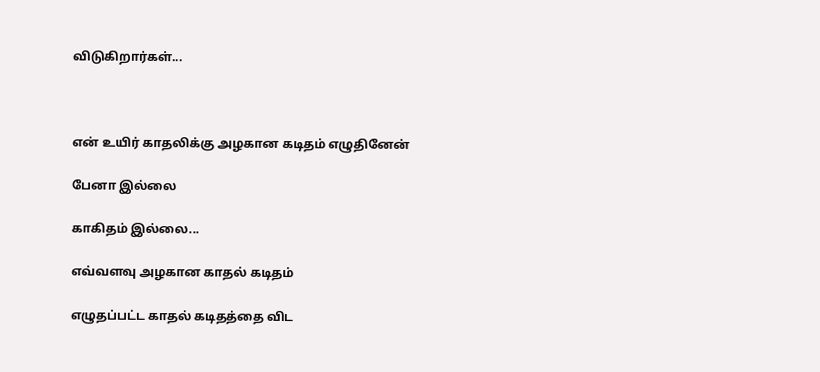விடுகிறார்க‌ள்...



என் உயிர் காத‌லிக்கு அழ‌கான‌ க‌டித‌ம் எழுதினேன்

பேனா இல்லை

காகித‌ம் இல்லை...

எவ்வ‌ள‌வு அழ‌கான‌ காத‌ல் க‌டித‌ம்

எழுத‌ப்ப‌ட்ட‌ காத‌ல் க‌டித‌த்தை விட‌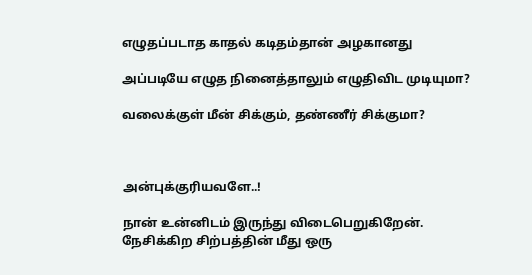எழுத‌ப்ப‌டாத‌ காத‌ல் க‌டித‌ம்தான் அழ‌கான‌து

அப்ப‌டியே எழுத‌ நினைத்தாலும் எழுதிவிட‌ முடியுமா?

வ‌லைக்குள் மீன் சிக்கும், த‌ண்ணீர் சிக்குமா?



அன்புக்குரிய‌வ‌ளே..!

நான் உன்னிட‌ம் இருந்து விடைபெறுகிறேன். நேசிக்கிற‌ சிற்ப‌த்தின் மீது ஒரு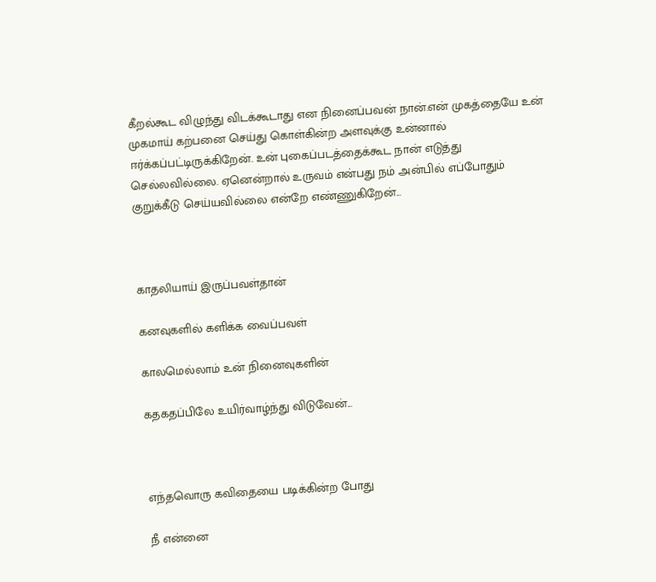கீற‌ல்கூட‌ விழுந்து விட‌க்கூடாது என‌ நினைப்ப‌வ‌ன் நான்.என் முக‌த்தையே உன் முக‌மாய் க‌ற்ப‌னை செய்து கொள்கின்ற‌ அள‌வுக்கு உன்னால் ஈர்க்க‌ப்ப‌ட்டிருக்கிறேன். உன் புகைப்ப‌ட‌த்தைக்கூட‌ நான் எடுத்து செல்ல‌வில்லை. ஏனென்றால் உருவ‌ம் என்ப‌து ந‌ம் அன்பில் எப்போதும் குறுக்கீடு செய்ய‌வில்லை என்றே எண்ணுகிறேன்...



காத‌லியாய் இருப்ப‌வ‌ள்தான்

க‌ன‌வுக‌ளில் க‌ளிக்க‌ வைப்ப‌வ‌ள்

கால‌மெல்லாம் உன் நினைவுக‌ளின்

க‌த‌க‌த‌ப்பிலே உயிர்வாழ்ந்து விடுவேன்...



எந்த‌வொரு க‌விதையை ப‌டிக்கின்ற‌ போது

நீ என்னை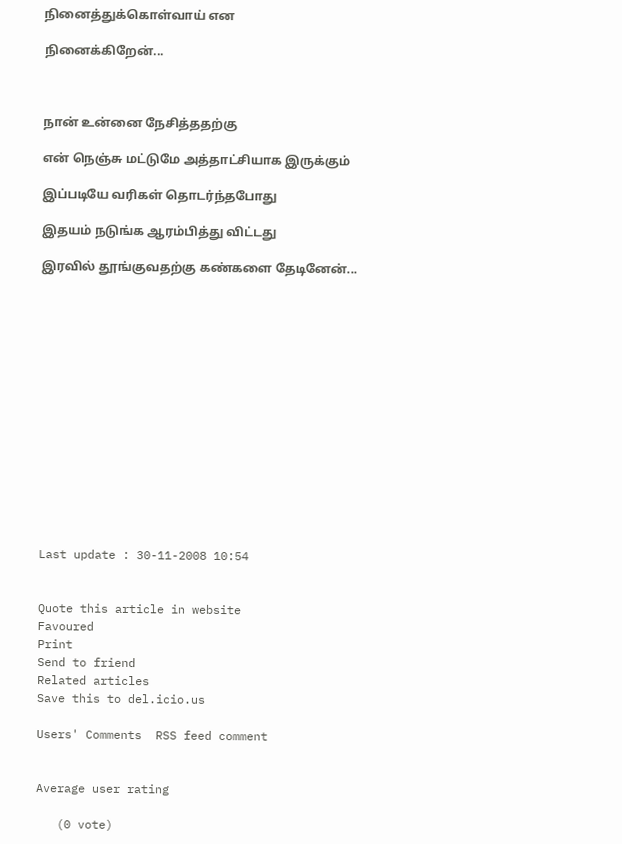நினைத்துக்கொள்வாய் என‌

நினைக்கிறேன்...



நான் உன்னை நேசித்த‌த‌ற்கு

என் நெஞ்சு ம‌ட்டுமே அத்தாட்சியாக‌ இருக்கும்

இப்ப‌டியே வ‌ரிக‌ள் தொட‌ர்ந்த‌போது

இத‌ய‌ம் ந‌டுங்க‌ ஆர‌ம்பித்து விட்ட‌து

இர‌வில் தூங்குவ‌த‌ற்கு க‌ண்க‌ளை தேடினேன்...















Last update : 30-11-2008 10:54


Quote this article in website
Favoured
Print
Send to friend
Related articles
Save this to del.icio.us

Users' Comments  RSS feed comment


Average user rating

   (0 vote)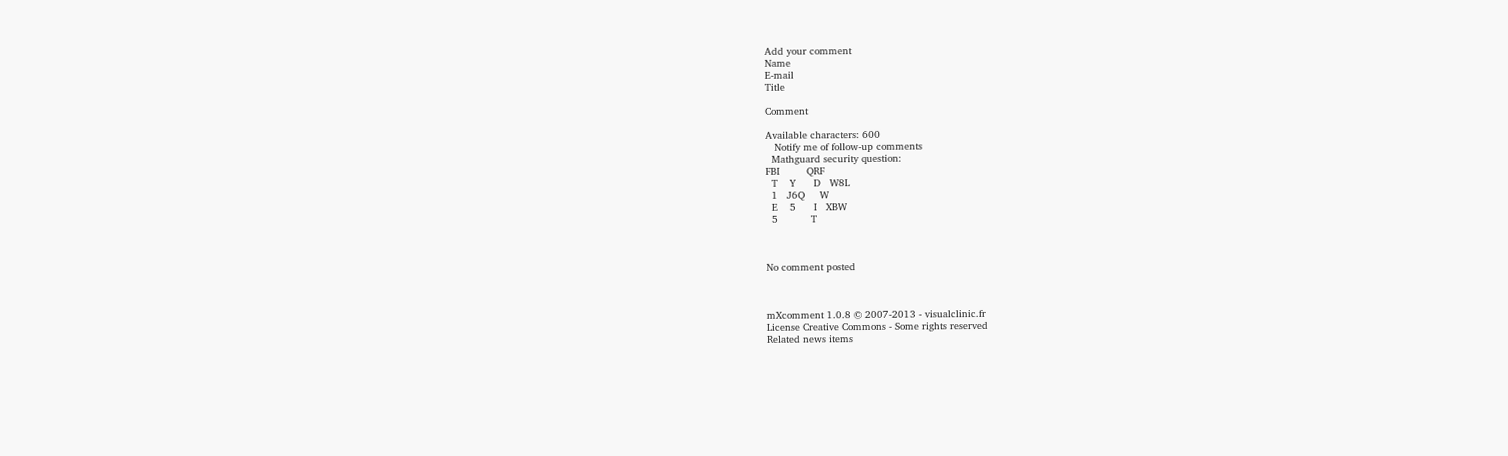Add your comment
Name
E-mail
Title

Comment

Available characters: 600
   Notify me of follow-up comments
  Mathguard security question:
FBI         QRF
  T    Y      D   W8L
  1   J6Q     W
  E    5      I   XBW
  5           T



No comment posted



mXcomment 1.0.8 © 2007-2013 - visualclinic.fr
License Creative Commons - Some rights reserved
Related news items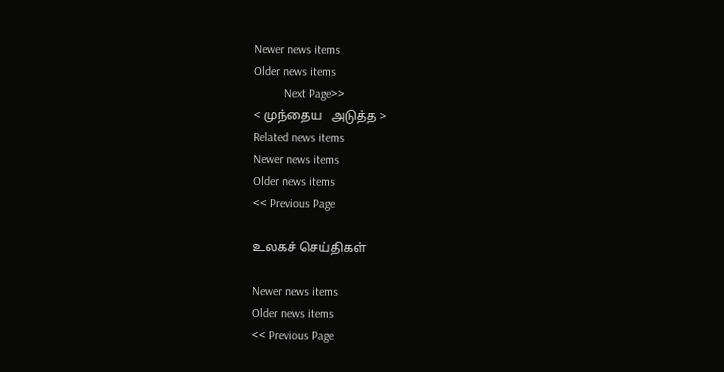Newer news items
Older news items
          Next Page>>
< முந்தைய   அடுத்த >
Related news items
Newer news items
Older news items
<< Previous Page

உலகச் செய்திகள்

Newer news items
Older news items
<< Previous Page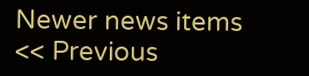Newer news items
<< Previous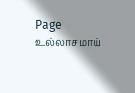Page
உல்லாசமாய்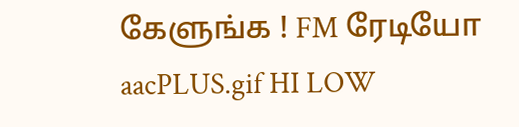கேளுங்க ! FM ரேடியோ
aacPLUS.gif HI LOW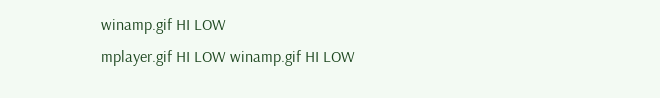winamp.gif HI LOW
mplayer.gif HI LOW winamp.gif HI LOW